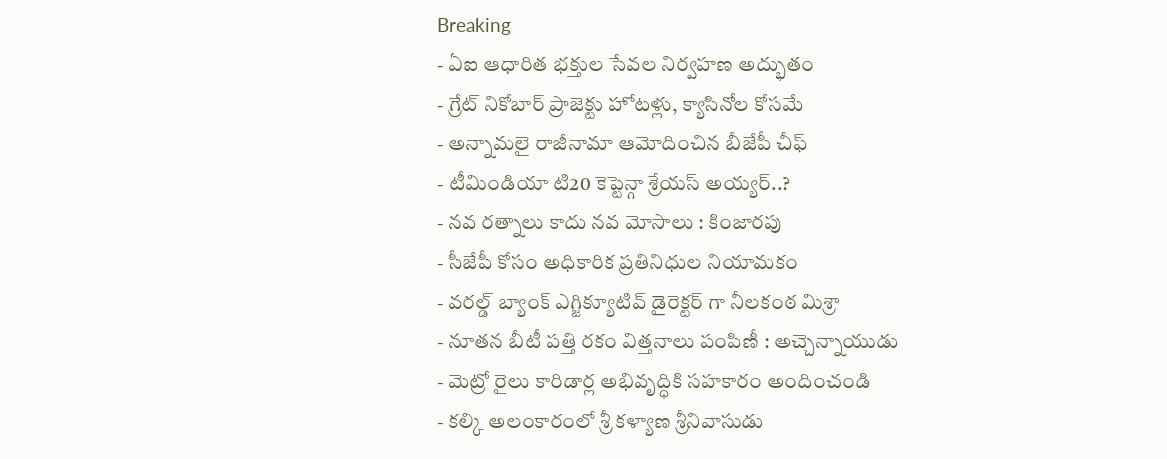Breaking
- ఏఐ ఆధారిత భక్తుల సేవల నిర్వహణ అద్భుతం
- గ్రేట్ నికోబార్ ప్రాజెక్టు హోటళ్లు, క్యాసినోల కోసమే
- అన్నామలై రాజీనామా ఆమోదించిన బీజేపీ చీఫ్
- టీమిండియా టి20 కెప్టెన్గా శ్రేయస్ అయ్యర్..?
- నవ రత్నాలు కాదు నవ మోసాలు : కింజారపు
- సీజేపీ కోసం అధికారిక ప్రతినిధుల నియామకం
- వరల్డ్ బ్యాంక్ ఎగ్జిక్యూటివ్ డైరెక్టర్ గా నీలకంఠ మిశ్రా
- నూతన బీటీ పత్తి రకం విత్తనాలు పంపిణీ : అచ్చెన్నాయుడు
- మెట్రో రైలు కారిడార్ల అభివృద్ధికి సహకారం అందించండి
- కల్కి అలంకారంలో శ్రీ కళ్యాణ శ్రీనివాసుడు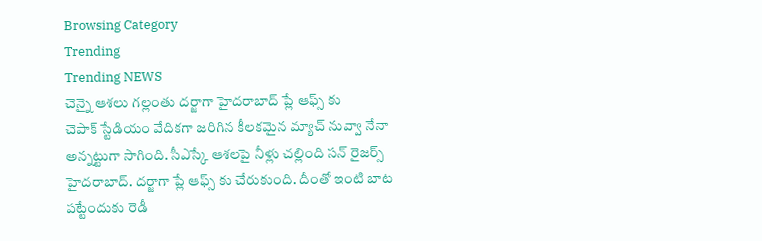Browsing Category
Trending
Trending NEWS
చెన్నై ఆశలు గల్లంతు దర్జాగా హైదరాబాద్ ప్లే ఆఫ్స్ కు
చెపాక్ స్టేడియం వేదికగా జరిగిన కీలకమైన మ్యాచ్ నువ్వా నేనా అన్నట్టుగా సాగింది. సీఎస్కే ఆశలపై నీళ్లు చల్లింది సన్ రైజర్స్ హైదరాబాద్. దర్జాగా ప్లే ఆఫ్స్ కు చేరుకుంది. దీంతో ఇంటి బాట పట్టేందుకు రెడీ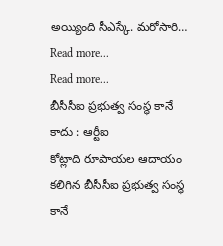అయ్యింది సీఎస్కే. మరోసారి…
Read more...
Read more...
బీసీసీఐ ప్రభుత్వ సంస్థ కానే కాదు : ఆర్టీఐ
కోట్లాది రూపాయల ఆదాయం కలిగిన బీసీసీఐ ప్రభుత్వ సంస్థ కానే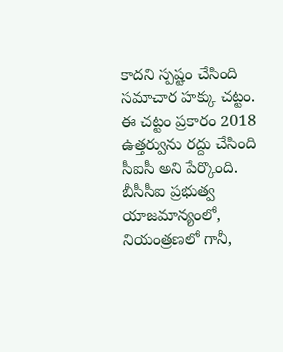కాదని స్పష్టం చేసింది సమాచార హక్కు చట్టం. ఈ చట్టం ప్రకారం 2018 ఉత్తర్వును రద్దు చేసింది సీఐసీ అని పేర్కొంది. బీసీసీఐ ప్రభుత్వ యాజమాన్యంలో, నియంత్రణలో గానీ,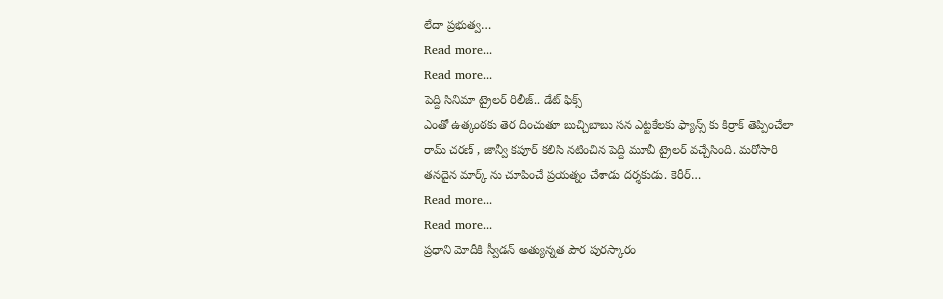లేదా ప్రభుత్వ…
Read more...
Read more...
పెద్ది సినిమా ట్రైలర్ రిలీజ్.. డేట్ ఫిక్స్
ఎంతో ఉత్కంఠకు తెర దించుతూ బుచ్చిబాబు సన ఎట్టకేలకు ఫ్యాన్స్ కు కిర్రాక్ తెప్పించేలా రామ్ చరణ్ , జాన్వీ కపూర్ కలిసి నటించిన పెద్ది మూవీ ట్రైలర్ వచ్చేసింది. మరోసారి తనదైన మార్క్ ను చూపించే ప్రయత్నం చేశాడు దర్శకుడు. కెరీర్…
Read more...
Read more...
ప్రధాని మోదీకి స్వీడన్ అత్యున్నత పౌర పురస్కారం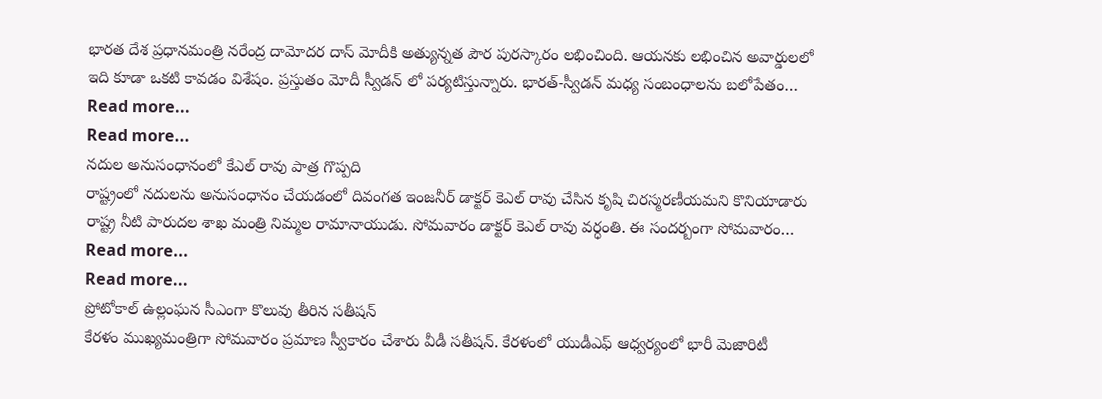భారత దేశ ప్రధానమంత్రి నరేంద్ర దామోదర దాస్ మోదీకి అత్యున్నత పౌర పురస్కారం లభించింది. ఆయనకు లభించిన అవార్డులలో ఇది కూడా ఒకటి కావడం విశేషం. ప్రస్తుతం మోదీ స్వీడన్ లో పర్యటిస్తున్నారు. భారత్-స్వీడన్ మధ్య సంబంధాలను బలోపేతం…
Read more...
Read more...
నదుల అనుసంధానంలో కేఎల్ రావు పాత్ర గొప్పది
రాష్ట్రంలో నదులను అనుసంధానం చేయడంలో దివంగత ఇంజనీర్ డాక్టర్ కెఎల్ రావు చేసిన కృషి చిరస్మరణీయమని కొనియాడారు రాష్ట్ర నీటి పారుదల శాఖ మంత్రి నిమ్మల రామానాయుడు. సోమవారం డాక్టర్ కెఎల్ రావు వర్ధంతి. ఈ సందర్బంగా సోమవారం…
Read more...
Read more...
ప్రోటోకాల్ ఉల్లంఘన సీఎంగా కొలువు తీరిన సతీషన్
కేరళం ముఖ్యమంత్రిగా సోమవారం ప్రమాణ స్వీకారం చేశారు వీడీ సతీషన్. కేరళంలో యుడీఎఫ్ ఆధ్వర్యంలో భారీ మెజారిటీ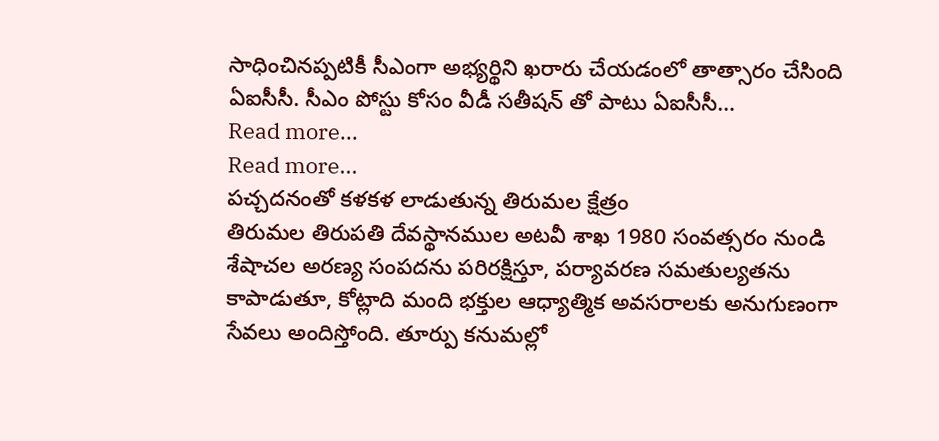సాధించినప్పటికీ సీఎంగా అభ్యర్థిని ఖరారు చేయడంలో తాత్సారం చేసింది ఏఐసీసీ. సీఎం పోస్టు కోసం వీడీ సతీషన్ తో పాటు ఏఐసీసీ…
Read more...
Read more...
పచ్చదనంతో కళకళ లాడుతున్న తిరుమల క్షేత్రం
తిరుమల తిరుపతి దేవస్థానముల అటవీ శాఖ 1980 సంవత్సరం నుండి శేషాచల అరణ్య సంపదను పరిరక్షిస్తూ, పర్యావరణ సమతుల్యతను కాపాడుతూ, కోట్లాది మంది భక్తుల ఆధ్యాత్మిక అవసరాలకు అనుగుణంగా సేవలు అందిస్తోంది. తూర్పు కనుమల్లో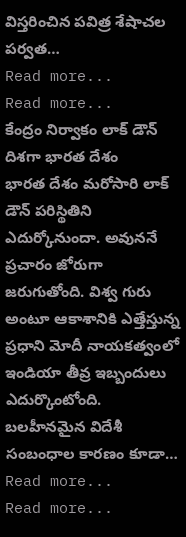విస్తరించిన పవిత్ర శేషాచల పర్వత…
Read more...
Read more...
కేంద్రం నిర్వాకం లాక్ డౌన్ దిశగా భారత దేశం
భారత దేశం మరోసారి లాక్ డౌన్ పరిస్థితిని ఎదుర్కోనుందా. అవుననే ప్రచారం జోరుగా జరుగుతోంది. విశ్వ గురు అంటూ ఆకాశానికి ఎత్తేస్తున్న ప్రధాని మోదీ నాయకత్వంలో ఇండియా తీవ్ర ఇబ్బందులు ఎదుర్కొంటోంది. బలహీనమైన విదేశీ సంబంధాల కారణం కూడా…
Read more...
Read more...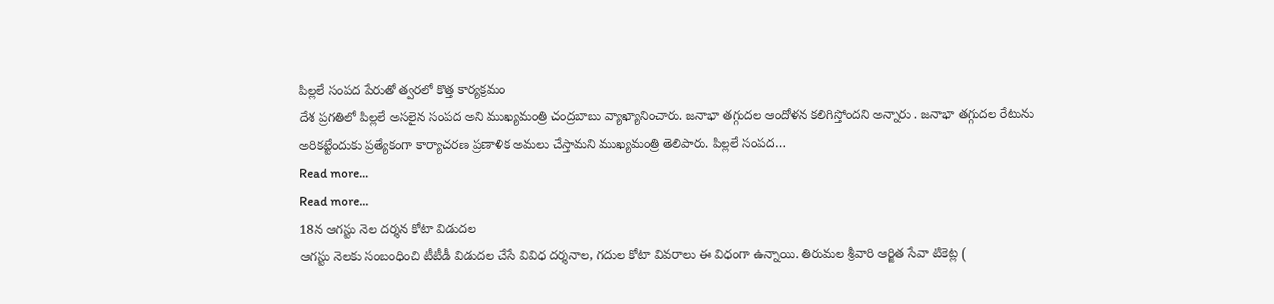పిల్లలే సంపద పేరుతో త్వరలో కొత్త కార్యక్రమం
దేశ ప్రగతిలో పిల్లలే అసలైన సంపద అని ముఖ్యమంత్రి చంద్రబాబు వ్యాఖ్యానించారు. జనాభా తగ్గుదల ఆందోళన కలిగిస్తోందని అన్నారు . జనాభా తగ్గుదల రేటును అరికట్టేందుకు ప్రత్యేకంగా కార్యాచరణ ప్రణాళిక అమలు చేస్తామని ముఖ్యమంత్రి తెలిపారు. పిల్లలే సంపద…
Read more...
Read more...
18న ఆగస్టు నెల దర్శన కోటా విడుదల
ఆగస్టు నెలకు సంబంధించి టీటీడీ విడుదల చేసే వివిధ దర్శనాల, గదుల కోటా వివరాలు ఈ విధంగా ఉన్నాయి. తిరుమల శ్రీవారి ఆర్జిత సేవా టికెట్ల (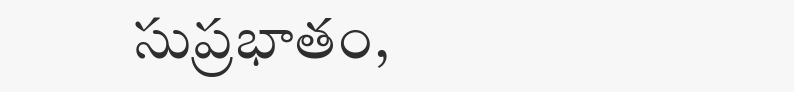సుప్రభాతం,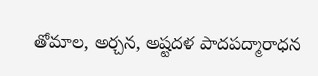తోమాల, అర్చన, అష్టదళ పాదపద్మారాధన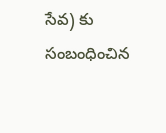సేవ) కు సంబంధించిన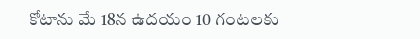కోటాను మే 18న ఉదయం 10 గంటలకు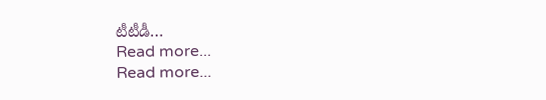టీటీడీ…
Read more...
Read more...